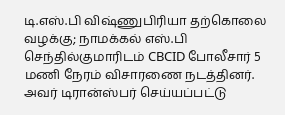டி.எஸ்.பி விஷ்ணுபிரியா தற்கொலை வழக்கு; நாமக்கல் எஸ்.பி செந்தில்குமாரிடம் CBCID போலீசார் 5 மணி நேரம் விசாரணை நடத்தினர். அவர் டிரான்ஸ்பர் செய்யப்பட்டு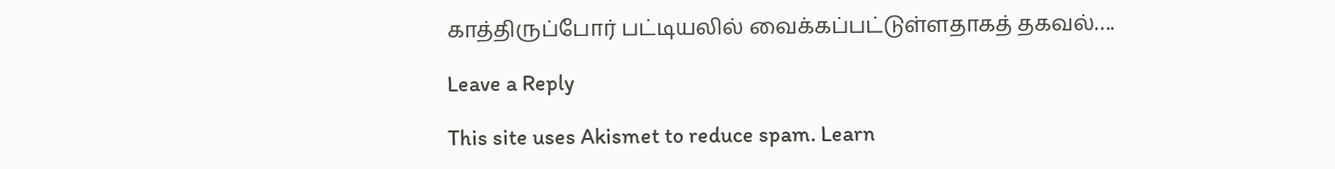காத்திருப்போர் பட்டியலில் வைக்கப்பட்டுள்ளதாகத் தகவல்….

Leave a Reply

This site uses Akismet to reduce spam. Learn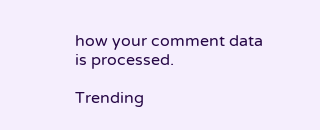how your comment data is processed.

Trending